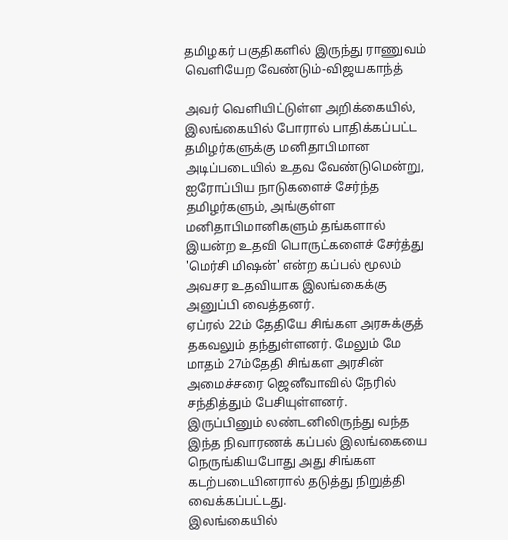தமிழகர் பகுதிகளில் இருந்து ராணுவம் வெளியேற வேண்டும்-விஜயகாந்த்

அவர் வெளியிட்டுள்ள அறிக்கையில்,
இலங்கையில் போரால் பாதிக்கப்பட்ட தமிழர்களுக்கு மனிதாபிமான அடிப்படையில் உதவ வேண்டுமென்று, ஐரோப்பிய நாடுகளைச் சேர்ந்த தமிழர்களும், அங்குள்ள மனிதாபிமானிகளும் தங்களால் இயன்ற உதவி பொருட்களைச் சேர்த்து 'மெர்சி மிஷன்' என்ற கப்பல் மூலம் அவசர உதவியாக இலங்கைக்கு அனுப்பி வைத்தனர்.
ஏப்ரல் 22ம் தேதியே சிங்கள அரசுக்குத் தகவலும் தந்துள்ளனர். மேலும் மே மாதம் 27ம்தேதி சிங்கள அரசின் அமைச்சரை ஜெனீவாவில் நேரில் சந்தித்தும் பேசியுள்ளனர்.
இருப்பினும் லண்டனிலிருந்து வந்த இந்த நிவாரணக் கப்பல் இலங்கையை நெருங்கியபோது அது சிங்கள கடற்படையினரால் தடுத்து நிறுத்தி வைக்கப்பட்டது.
இலங்கையில்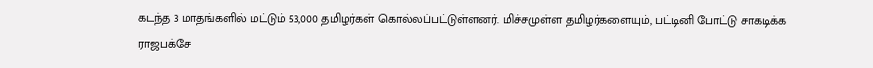கடந்த 3 மாதங்களில் மட்டும் 53,000 தமிழர்கள் கொல்லப்பட்டுள்ளனர். மிச்சமுள்ள தமிழர்களையும், பட்டினி போட்டு சாகடிக்க ராஜபக்சே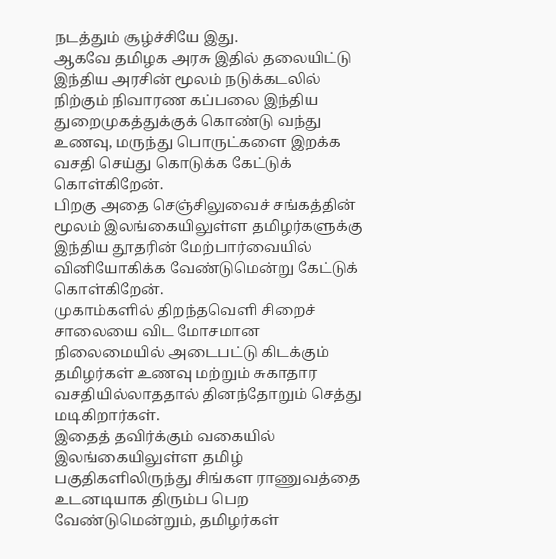நடத்தும் சூழ்ச்சியே இது.
ஆகவே தமிழக அரசு இதில் தலையிட்டு இந்திய அரசின் மூலம் நடுக்கடலில் நிற்கும் நிவாரண கப்பலை இந்திய துறைமுகத்துக்குக் கொண்டு வந்து உணவு, மருந்து பொருட்களை இறக்க வசதி செய்து கொடுக்க கேட்டுக் கொள்கிறேன்.
பிறகு அதை செஞ்சிலுவைச் சங்கத்தின் மூலம் இலங்கையிலுள்ள தமிழர்களுக்கு இந்திய தூதரின் மேற்பார்வையில் வினியோகிக்க வேண்டுமென்று கேட்டுக் கொள்கிறேன்.
முகாம்களில் திறந்தவெளி சிறைச் சாலையை விட மோசமான நிலைமையில் அடைபட்டு கிடக்கும் தமிழர்கள் உணவு மற்றும் சுகாதார வசதியில்லாததால் தினந்தோறும் செத்து மடிகிறார்கள்.
இதைத் தவிர்க்கும் வகையில் இலங்கையிலுள்ள தமிழ் பகுதிகளிலிருந்து சிங்கள ராணுவத்தை உடனடியாக திரும்ப பெற வேண்டுமென்றும், தமிழர்கள்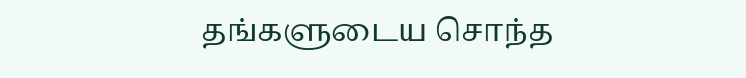தங்களுடைய சொந்த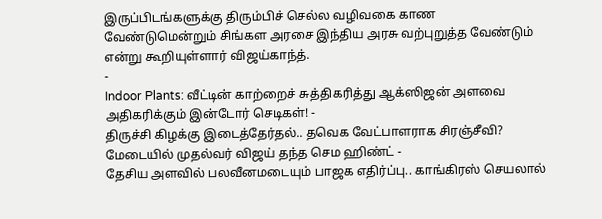இருப்பிடங்களுக்கு திரும்பிச் செல்ல வழிவகை காண வேண்டுமென்றும் சிங்கள அரசை இந்திய அரசு வற்புறுத்த வேண்டும் என்று கூறியுள்ளார் விஜய்காந்த்.
-
Indoor Plants: வீட்டின் காற்றைச் சுத்திகரித்து ஆக்ஸிஜன் அளவை அதிகரிக்கும் இன்டோர் செடிகள்! -
திருச்சி கிழக்கு இடைத்தேர்தல்.. தவெக வேட்பாளராக சிரஞ்சீவி? மேடையில் முதல்வர் விஜய் தந்த செம ஹிண்ட் -
தேசிய அளவில் பலவீனமடையும் பாஜக எதிர்ப்பு.. காங்கிரஸ் செயலால்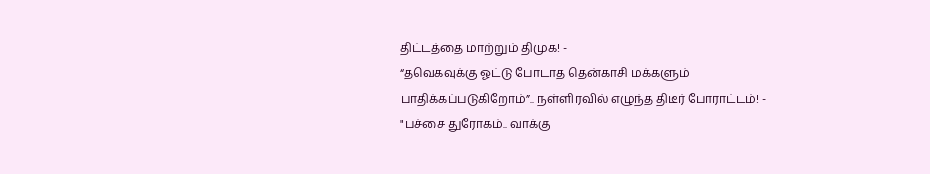திட்டத்தை மாற்றும் திமுக! -
“தவெகவுக்கு ஓட்டு போடாத தென்காசி மக்களும் பாதிக்கப்படுகிறோம்”.. நள்ளிரவில் எழுந்த திடீர் போராட்டம்! -
"பச்சை துரோகம்.. வாக்கு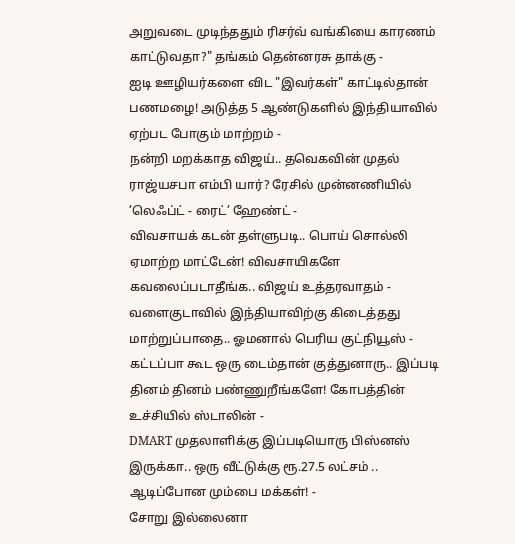அறுவடை முடிந்ததும் ரிசர்வ் வங்கியை காரணம் காட்டுவதா?" தங்கம் தென்னரசு தாக்கு -
ஐடி ஊழியர்களை விட "இவர்கள்" காட்டில்தான் பணமழை! அடுத்த 5 ஆண்டுகளில் இந்தியாவில் ஏற்பட போகும் மாற்றம் -
நன்றி மறக்காத விஜய்.. தவெகவின் முதல் ராஜ்யசபா எம்பி யார்? ரேசில் முன்னணியில் ’லெஃப்ட் - ரைட்’ ஹேண்ட் -
விவசாயக் கடன் தள்ளுபடி.. பொய் சொல்லி ஏமாற்ற மாட்டேன்! விவசாயிகளே கவலைப்படாதீங்க.. விஜய் உத்தரவாதம் -
வளைகுடாவில் இந்தியாவிற்கு கிடைத்தது மாற்றுப்பாதை.. ஓமனால் பெரிய குட்நியூஸ் -
கட்டப்பா கூட ஒரு டைம்தான் குத்துனாரு.. இப்படி தினம் தினம் பண்ணுறீங்களே! கோபத்தின் உச்சியில் ஸ்டாலின் -
DMART முதலாளிக்கு இப்படியொரு பிஸ்னஸ் இருக்கா.. ஒரு வீட்டுக்கு ரூ.27.5 லட்சம் .. ஆடிப்போன மும்பை மக்கள்! -
சோறு இல்லைனா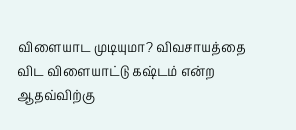விளையாட முடியுமா? விவசாயத்தை விட விளையாட்டு கஷ்டம் என்ற ஆதவ்விற்கு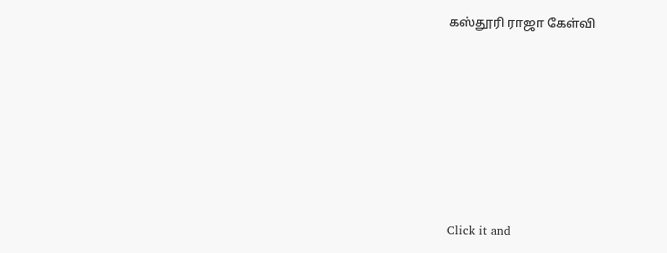கஸ்தூரி ராஜா கேள்வி












Click it and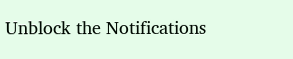Unblock the Notifications